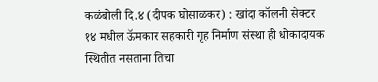कळंबोली दि.४ (दीपक घोसाळकर) : खांदा कॉलनी सेक्टर १४ मधील ऊॅमकार सहकारी गृह निर्माण संस्था ही धोकादायक स्थितीत नसताना तिचा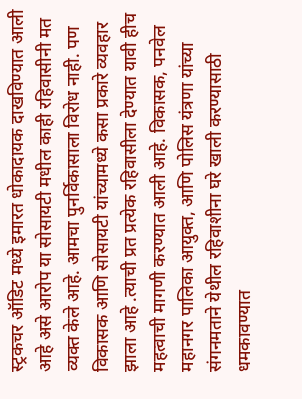स्ट्रकचर ऑडिट मध्ये इमारत धोकादायक दाखविण्यात आली आहे असे आरोप या सोसायटी मधील काही रहिवासीनी मत व्यक्त केले आहे. आमचा पुनर्विकासाला विरोध नाही. पण विकासक आणि सोसायटी यांच्यामध्ये कसा प्रकारे व्यवहार झाला आहे .त्याची प्रत प्रत्येक रहिवासीला देण्यात यावी हीच महत्वाची मागणी करण्यात आली आहे. विकासक, पनवेल महानगर पालिका आयुक्त, आणि पोलिस यंत्रणा यांच्या संगनमताने येथील रहिवाशीना घरे खाली करण्यासाठी धमकावण्यात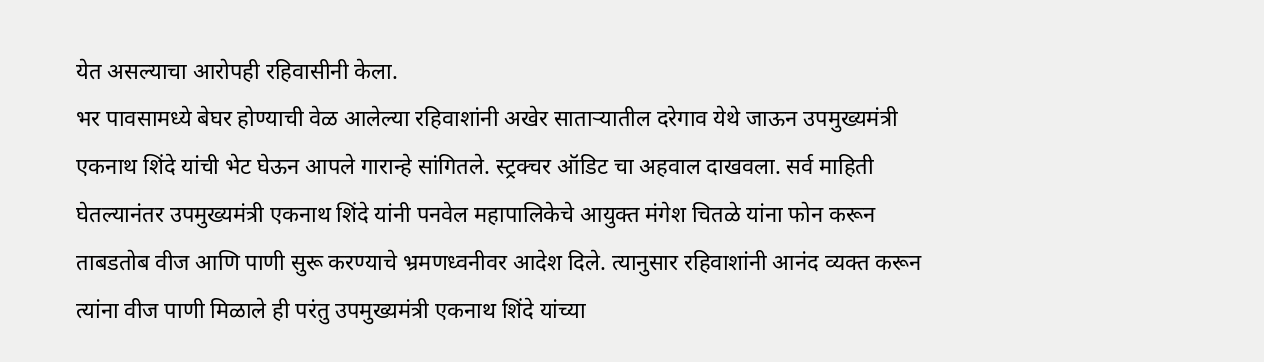येत असल्याचा आरोपही रहिवासीनी केला.
भर पावसामध्ये बेघर होण्याची वेळ आलेल्या रहिवाशांनी अखेर साताऱ्यातील दरेगाव येथे जाऊन उपमुख्यमंत्री एकनाथ शिंदे यांची भेट घेऊन आपले गारान्हे सांगितले. स्ट्रक्चर ऑडिट चा अहवाल दाखवला. सर्व माहिती घेतल्यानंतर उपमुख्यमंत्री एकनाथ शिंदे यांनी पनवेल महापालिकेचे आयुक्त मंगेश चितळे यांना फोन करून ताबडतोब वीज आणि पाणी सुरू करण्याचे भ्रमणध्वनीवर आदेश दिले. त्यानुसार रहिवाशांनी आनंद व्यक्त करून त्यांना वीज पाणी मिळाले ही परंतु उपमुख्यमंत्री एकनाथ शिंदे यांच्या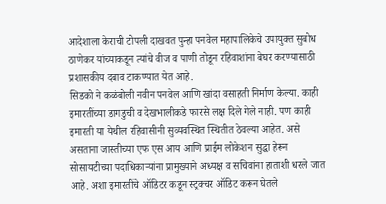आदेशाला केराची टोपली दाखवत पुन्हा पनवेल महापालिकेचे उपायुक्त सुबोध ठाणेकर यांच्याकडून त्यांचे वीज व पाणी तोडून रहिवाशांना बेघर करण्यासाठी प्रशासकीय दबाव टाकण्यात येत आहे.
सिडको ने कळंबोली नवीन पनवेल आणि खांदा वसाहती निर्माण केल्या. काही इमारतींच्या डागडुची व देखभालीकडे फारसे लक्ष दिले गेले नाही. पण काही इमारती या येथील रहिवासीनी सुव्यवस्थित स्थितीत ठेवल्या आहेत. असे असताना जास्तीच्या एफ एस आय आणि प्राईम लोकेशन सुद्धा हेरून सोसायटीच्या पदाधिकाऱ्यांना प्रामुख्याने अध्यक्ष व सचिवांना हाताशी धरले जात आहे. अशा इमारतींचे ऑडिटर कडून स्ट्रक्चर ऑडिट करून घेतले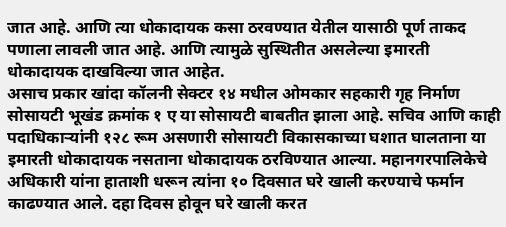जात आहे. आणि त्या धोकादायक कसा ठरवण्यात येतील यासाठी पूर्ण ताकद पणाला लावली जात आहे. आणि त्यामुळे सुस्थितीत असलेल्या इमारती धोकादायक दाखविल्या जात आहेत.
असाच प्रकार खांदा कॉलनी सेक्टर १४ मधील ओमकार सहकारी गृह निर्माण सोसायटी भूखंड क्रमांक १ ए या सोसायटी बाबतीत झाला आहे. सचिव आणि काही पदाधिकाऱ्यांनी १२८ रूम असणारी सोसायटी विकासकाच्या घशात घालताना या इमारती धोकादायक नसताना धोकादायक ठरविण्यात आल्या. महानगरपालिकेचे अधिकारी यांना हाताशी धरून त्यांना १० दिवसात घरे खाली करण्याचे फर्मान काढण्यात आले. दहा दिवस होवून घरे खाली करत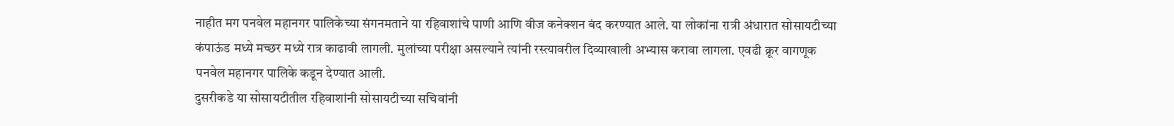नाहीत मग पनवेल महानगर पालिकेच्या संगनमताने या रहिवाशांचे पाणी आणि वीज कनेक्शन बंद करण्यात आले. या लोकांना रात्री अंधारात सोसायटीच्या कंपाऊंड मध्ये मच्छर मध्ये रात्र काढावी लागली. मुलांच्या परीक्षा असल्याने त्यांनी रस्त्यावरील दिव्याखाली अभ्यास करावा लागला. एवढी क्रूर वागणूक पनवेल महानगर पालिके कडून देण्यात आली.
दुसरीकडे या सोसायटीतील रहिवाशांनी सोसायटीच्या सचिवांनी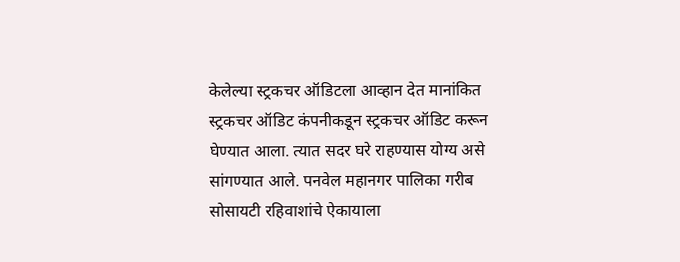केलेल्या स्ट्रकचर ऑडिटला आव्हान देत मानांकित स्ट्रकचर ऑडिट कंपनीकडून स्ट्रकचर ऑडिट करून घेण्यात आला. त्यात सदर घरे राहण्यास योग्य असे सांगण्यात आले. पनवेल महानगर पालिका गरीब सोसायटी रहिवाशांचे ऐकायाला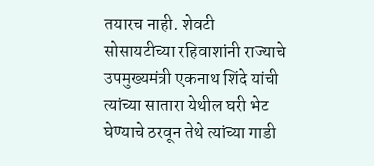तयारच नाही. शेवटी सोसायटीच्या रहिवाशांनी राज्याचे उपमुख्यमंत्री एकनाथ शिंदे यांची त्यांच्या सातारा येथील घरी भेट घेण्याचे ठरवून तेथे त्यांच्या गाडी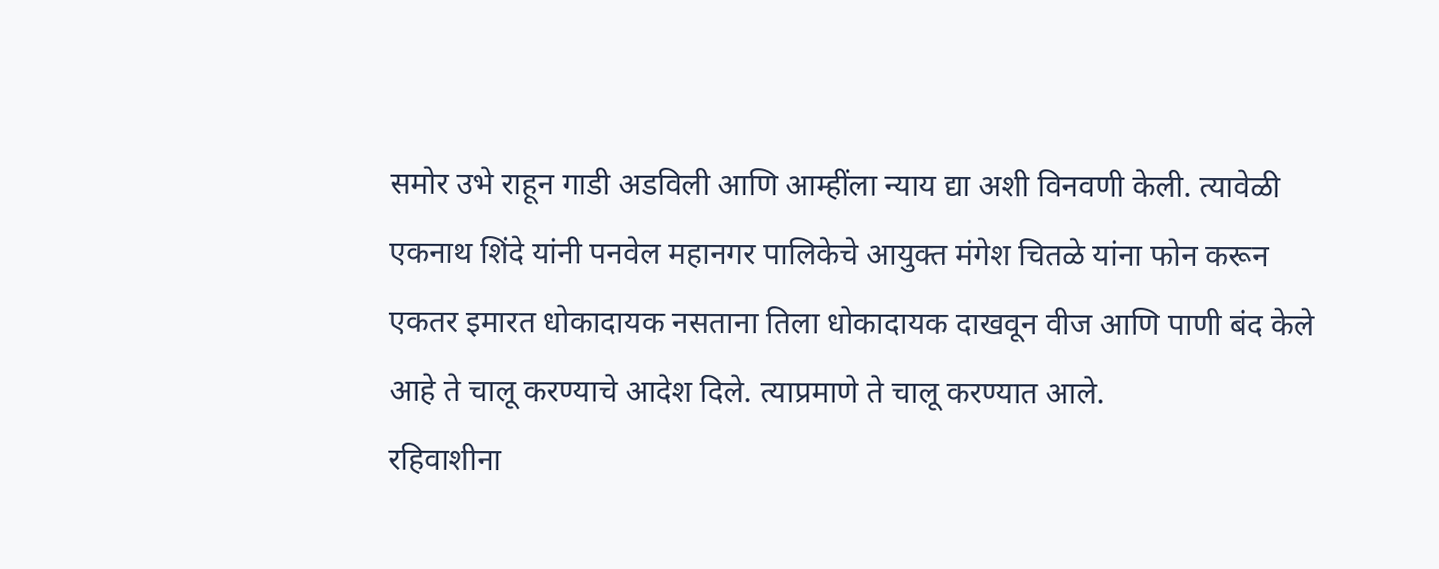समोर उभे राहून गाडी अडविली आणि आम्हींला न्याय द्या अशी विनवणी केली. त्यावेळी एकनाथ शिंदे यांनी पनवेल महानगर पालिकेचे आयुक्त मंगेश चितळे यांना फोन करून एकतर इमारत धोकादायक नसताना तिला धोकादायक दाखवून वीज आणि पाणी बंद केले आहे ते चालू करण्याचे आदेश दिले. त्याप्रमाणे ते चालू करण्यात आले.
रहिवाशीना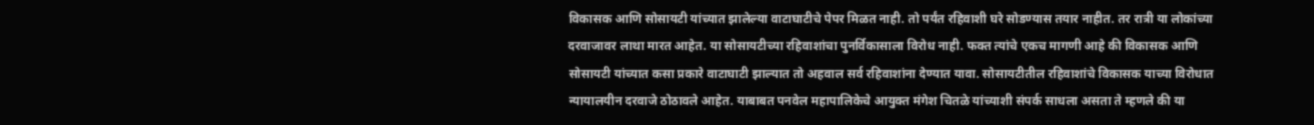विकासक आणि सोसायटी यांच्यात झालेल्या वाटाघाटीचे पेपर मिळत नाही. तो पर्यंत रहिवाशी घरे सोडण्यास तयार नाहीत. तर रात्री या लोकांच्या दरवाजावर लाथा मारत आहेत. या सोसायटीच्या रहिवाशांचा पुनर्विकासाला विरोध नाही. फक्त त्यांचे एकच मागणी आहे की विकासक आणि सोसायटी यांच्यात कसा प्रकारे वाटाघाटी झाल्यात तो अहवाल सर्व रहिवाशांना देण्यात यावा. सोसायटीतील रहिवाशांचे विकासक याच्या विरोधात न्यायालयीन दरवाजे ठोठावले आहेत. याबाबत पनवेल महापालिकेचे आयुक्त मंगेश चितळे यांच्याशी संपर्क साधला असता ते म्हणले की या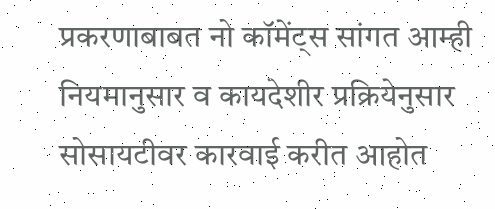प्रकरणाबाबत नो कॉमेंट्स सांगत आम्ही नियमानुसार व कायदेशीर प्रक्रियेनुसार सोसायटीवर कारवाई करीत आहोत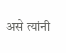असे त्यांनी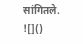सांगितले.
![]()